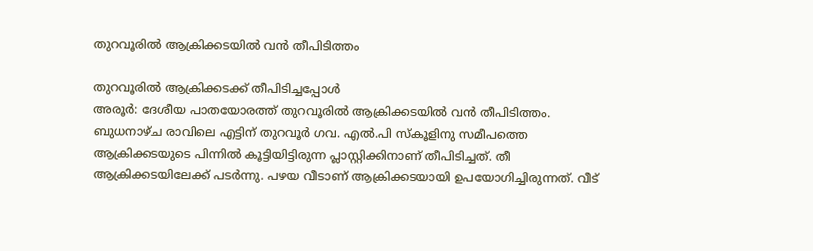തുറവൂരിൽ ആക്രിക്കടയിൽ വൻ തീപിടിത്തം

തുറവൂരിൽ ആക്രിക്കടക്ക് തീപിടിച്ചപ്പോൾ
അരൂർ: ദേശീയ പാതയോരത്ത് തുറവൂരിൽ ആക്രിക്കടയിൽ വൻ തീപിടിത്തം. ബുധനാഴ്ച രാവിലെ എട്ടിന് തുറവൂർ ഗവ. എൽ.പി സ്കൂളിനു സമീപത്തെ ആക്രിക്കടയുടെ പിന്നിൽ കൂട്ടിയിട്ടിരുന്ന പ്ലാസ്റ്റിക്കിനാണ് തീപിടിച്ചത്. തീ ആക്രിക്കടയിലേക്ക് പടർന്നു. പഴയ വീടാണ് ആക്രിക്കടയായി ഉപയോഗിച്ചിരുന്നത്. വീട്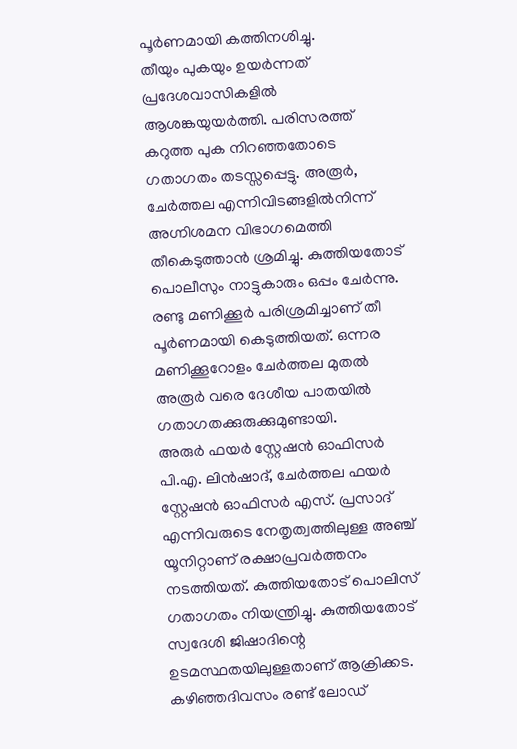പൂർണമായി കത്തിനശിച്ചു.
തീയും പുകയും ഉയർന്നത് പ്രദേശവാസികളിൽ ആശങ്കയുയർത്തി. പരിസരത്ത് കറുത്ത പുക നിറഞ്ഞതോടെ ഗതാഗതം തടസ്സപ്പെട്ടു. അരൂർ, ചേർത്തല എന്നിവിടങ്ങളിൽനിന്ന് അഗ്നിശമന വിഭാഗമെത്തി തീകെടുത്താൻ ശ്രമിച്ചു. കുത്തിയതോട് പൊലീസും നാട്ടുകാരും ഒപ്പം ചേർന്നു. രണ്ടു മണിക്കൂർ പരിശ്രമിച്ചാണ് തീ പൂർണമായി കെടുത്തിയത്. ഒന്നര മണിക്കൂറോളം ചേർത്തല മുതൽ അരൂർ വരെ ദേശീയ പാതയിൽ ഗതാഗതക്കുരുക്കുമുണ്ടായി.
അരുർ ഫയർ സ്റ്റേഷൻ ഓഫിസർ പി.എ. ലിൻഷാദ്, ചേർത്തല ഫയർ സ്റ്റേഷൻ ഓഫിസർ എസ്. പ്രസാദ് എന്നിവരുടെ നേതൃത്വത്തിലുള്ള അഞ്ച് യൂനിറ്റാണ് രക്ഷാപ്രവർത്തനം നടത്തിയത്. കുത്തിയതോട് പൊലിസ് ഗതാഗതം നിയന്ത്രിച്ചു. കുത്തിയതോട് സ്വദേശി ജിഷാദിന്റെ ഉടമസ്ഥതയിലുള്ളതാണ് ആക്രിക്കട. കഴിഞ്ഞദിവസം രണ്ട് ലോഡ്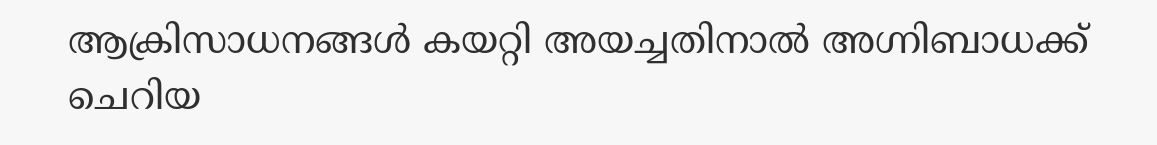ആക്രിസാധനങ്ങൾ കയറ്റി അയച്ചതിനാൽ അഗ്നിബാധക്ക് ചെറിയ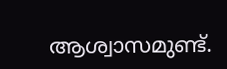ആശ്വാസമുണ്ട്.